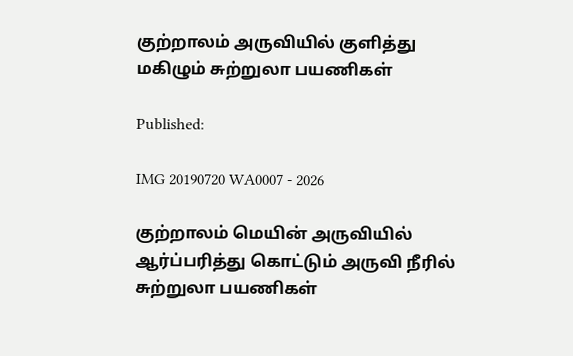குற்றாலம் அருவியில் குளித்து மகிழும் சுற்றுலா பயணிகள்

Published:

IMG 20190720 WA0007 - 2026

குற்றாலம் மெயின் அருவியில் ஆர்ப்பரித்து கொட்டும் அருவி நீரில் சுற்றுலா பயணிகள்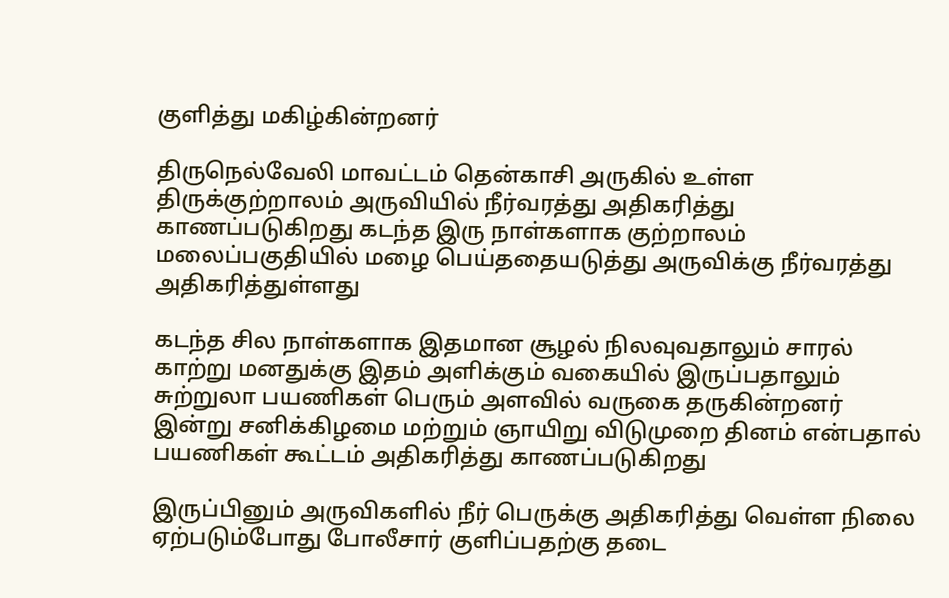குளித்து மகிழ்கின்றனர்

திருநெல்வேலி மாவட்டம் தென்காசி அருகில் உள்ள திருக்குற்றாலம் அருவியில் நீர்வரத்து அதிகரித்து காணப்படுகிறது கடந்த இரு நாள்களாக குற்றாலம் மலைப்பகுதியில் மழை பெய்ததையடுத்து அருவிக்கு நீர்வரத்து அதிகரித்துள்ளது

கடந்த சில நாள்களாக இதமான சூழல் நிலவுவதாலும் சாரல் காற்று மனதுக்கு இதம் அளிக்கும் வகையில் இருப்பதாலும் சுற்றுலா பயணிகள் பெரும் அளவில் வருகை தருகின்றனர் இன்று சனிக்கிழமை மற்றும் ஞாயிறு விடுமுறை தினம் என்பதால் பயணிகள் கூட்டம் அதிகரித்து காணப்படுகிறது

இருப்பினும் அருவிகளில் நீர் பெருக்கு அதிகரித்து வெள்ள நிலை ஏற்படும்போது போலீசார் குளிப்பதற்கு தடை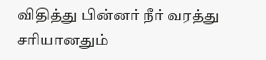விதித்து பின்னர் நீர் வரத்து சரியானதும்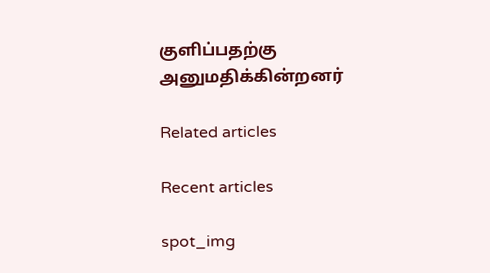குளிப்பதற்கு அனுமதிக்கின்றனர்

Related articles

Recent articles

spot_img